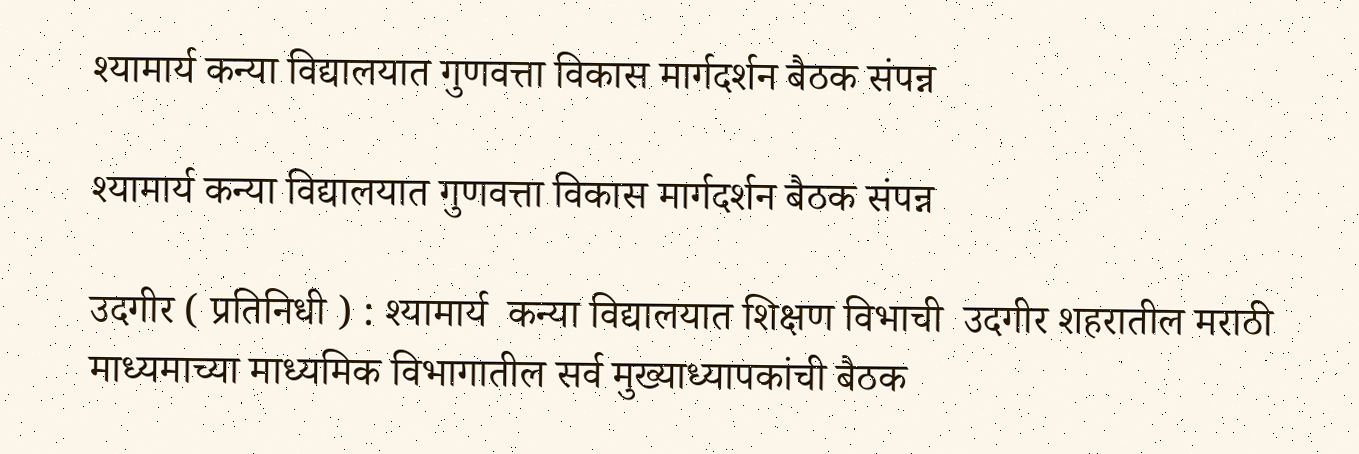श्यामार्य कन्या विद्यालयात गुणवत्ता विकास मार्गदर्शन बैठक संपन्न

श्यामार्य कन्या विद्यालयात गुणवत्ता विकास मार्गदर्शन बैठक संपन्न

उदगीर ( प्रतिनिधी ) : श्यामार्य  कन्या विद्यालयात शिक्षण विभाची  उदगीर शहरातील मराठी माध्यमाच्या माध्यमिक विभागातील सर्व मुख्याध्यापकांची बैठक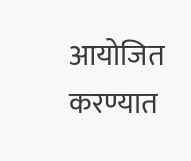आयोजित करण्यात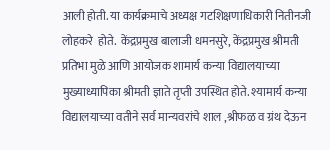आली होती. या कार्यक्रमाचे अध्यक्ष गटशिक्षणाधिकारी नितीनजी लोहकरे  होते.  केंद्रप्रमुख बालाजी धमनसुरे, केंद्रप्रमुख श्रीमती प्रतिभा मुळे आणि आयोजक शामार्य कन्या विद्यालयाच्या मुख्याध्यापिका श्रीमती ज्ञाते तृप्ती उपस्थित होते. श्यामार्य कन्या विद्यालयाच्या वतीने सर्व मान्यवरांचे शाल ,श्रीफळ व ग्रंथ देऊन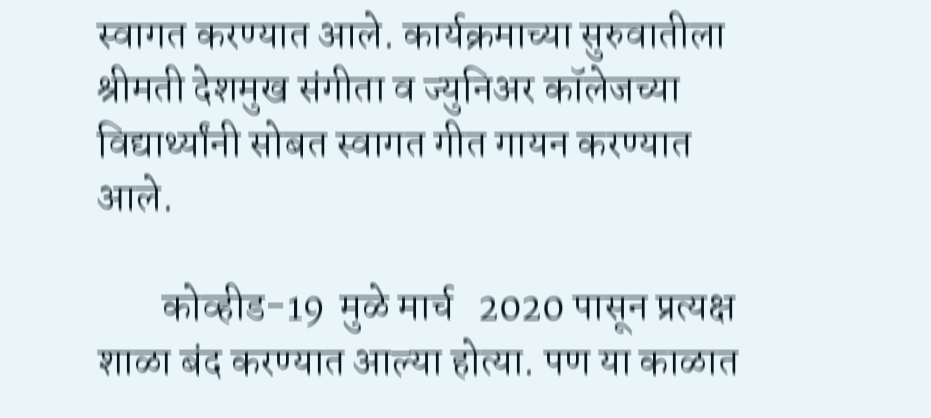स्वागत करण्यात आले. कार्यक्रमाच्या सुरुवातीला श्रीमती देशमुख संगीता व ज्युनिअर कॉलेजच्या विद्यार्थ्यांनी सोबत स्वागत गीत गायन करण्यात आले.

        कोव्हीड-19  मुळे मार्च   2020 पासून प्रत्यक्ष शाळा बंद करण्यात आल्या होत्या. पण या काळात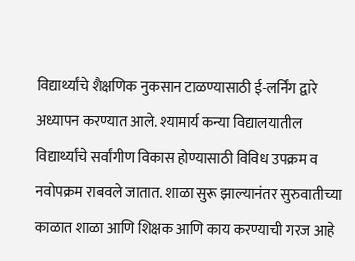विद्यार्थ्यांचे शैक्षणिक नुकसान टाळण्यासाठी ई-लर्निंग द्वारे अध्यापन करण्यात आले. श्यामार्य कन्या विद्यालयातील विद्यार्थ्यांचे सर्वांगीण विकास होण्यासाठी विविध उपक्रम व नवोपक्रम राबवले जातात. शाळा सुरू झाल्यानंतर सुरुवातीच्या काळात शाळा आणि शिक्षक आणि काय करण्याची गरज आहे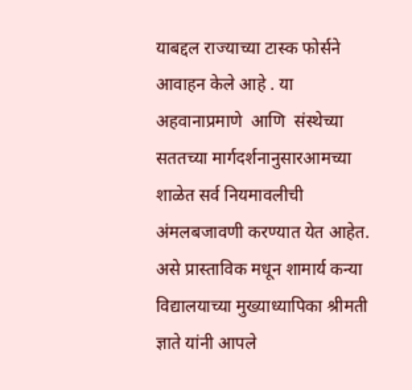याबद्दल राज्याच्या टास्क फोर्सने आवाहन केले आहे . या अहवानाप्रमाणे  आणि  संस्थेच्या  सततच्या मार्गदर्शनानुसारआमच्या शाळेत सर्व नियमावलीची अंमलबजावणी करण्यात येत आहेत. असे प्रास्ताविक मधून शामार्य कन्या विद्यालयाच्या मुख्याध्यापिका श्रीमती ज्ञाते यांनी आपले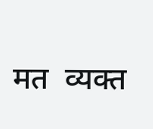मत  व्यक्त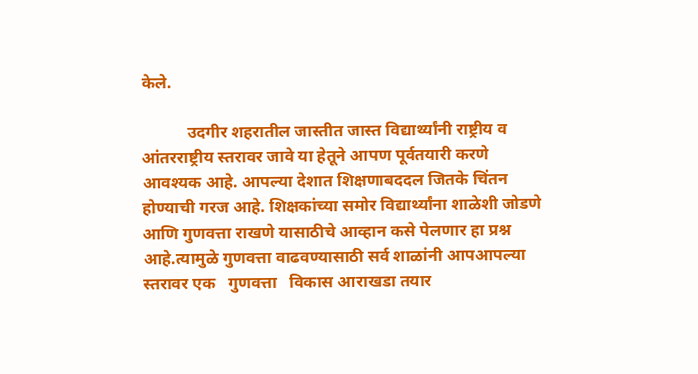केले.

           उदगीर शहरातील जास्तीत जास्त विद्यार्थ्यांनी राष्ट्रीय व आंतरराष्ट्रीय स्तरावर जावे या हेतूने आपण पूर्वतयारी करणे   आवश्यक आहे. आपल्या देशात शिक्षणाबददल जितके चिंतन होण्याची गरज आहे. शिक्षकांच्या समोर विद्यार्थ्यांना शाळेशी जोडणे आणि गुणवत्ता राखणे यासाठीचे आव्हान कसे पेलणार हा प्रश्न आहे.त्यामुळे गुणवत्ता वाढवण्यासाठी सर्व शाळांनी आपआपल्या स्तरावर एक   गुणवत्ता   विकास आराखडा तयार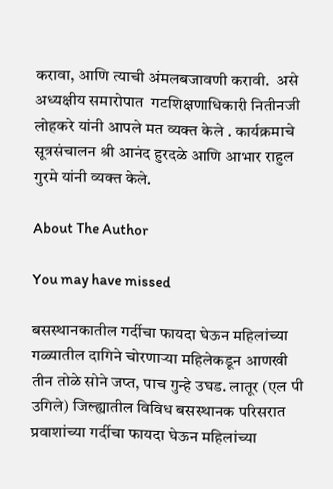करावा, आणि त्याची अंमलबजावणी करावी.  असे अध्यक्षीय समारोपात  गटशिक्षणाधिकारी नितीनजी  लोहकरे यांनी आपले मत व्यक्त केले . कार्यक्रमाचे सूत्रसंचालन श्री आनंद हुरदळे आणि आभार राहुल गुरमे यांनी व्यक्त केले.

About The Author

You may have missed

बसस्थानकातील गर्दीचा फायदा घेऊन महिलांच्या गळ्यातील दागिने चोरणाऱ्या महिलेकडून आणखी तीन तोळे सोने जप्त, पाच गुन्हे उघड. लातूर (एल पी उगिले) जिल्ह्यातील विविध बसस्थानक परिसरात प्रवाशांच्या गर्दीचा फायदा घेऊन महिलांच्या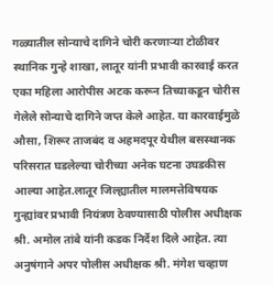गळ्यातील सोन्याचे दागिने चोरी करणाऱ्या टोळीवर स्थानिक गुन्हे शाखा, लातूर यांनी प्रभावी कारवाई करत एका महिला आरोपीस अटक करून तिच्याकडून चोरीस गेलेले सोन्याचे दागिने जप्त केले आहेत. या कारवाईमुळे औसा, शिरूर ताजबंद व अहमदपूर येथील बसस्थानक परिसरात घडलेल्या चोरीच्या अनेक घटना उघडकीस आल्या आहेत.लातूर जिल्ह्यातील मालमत्तेविषयक गुन्ह्यांवर प्रभावी नियंत्रण ठेवण्यासाठी पोलीस अधीक्षक श्री. अमोल तांबे यांनी कडक निर्देश दिले आहेत. त्या अनुषंगाने अपर पोलीस अधीक्षक श्री. मंगेश चव्हाण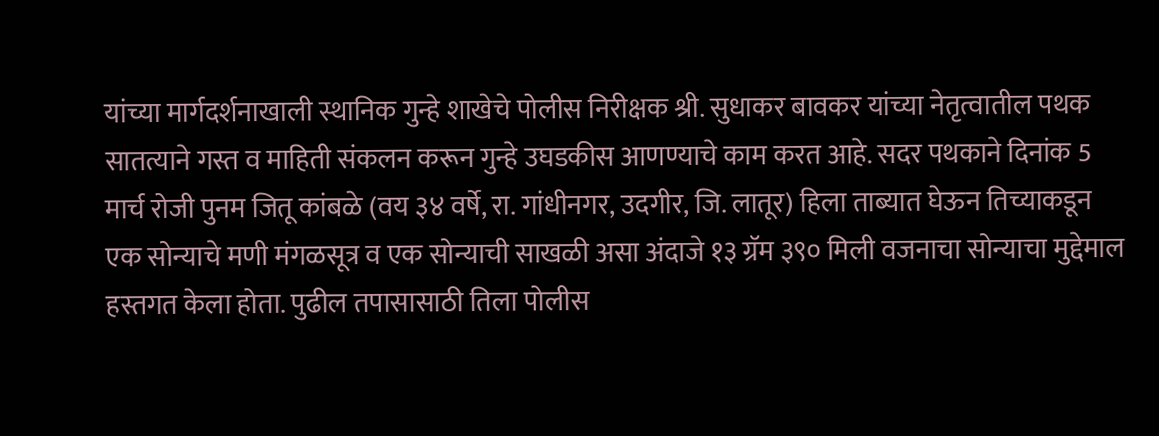यांच्या मार्गदर्शनाखाली स्थानिक गुन्हे शाखेचे पोलीस निरीक्षक श्री. सुधाकर बावकर यांच्या नेतृत्वातील पथक सातत्याने गस्त व माहिती संकलन करून गुन्हे उघडकीस आणण्याचे काम करत आहे. सदर पथकाने दिनांक 5 मार्च रोजी पुनम जितू कांबळे (वय ३४ वर्षे, रा. गांधीनगर, उदगीर, जि. लातूर) हिला ताब्यात घेऊन तिच्याकडून एक सोन्याचे मणी मंगळसूत्र व एक सोन्याची साखळी असा अंदाजे १३ ग्रॅम ३९० मिली वजनाचा सोन्याचा मुद्देमाल हस्तगत केला होता. पुढील तपासासाठी तिला पोलीस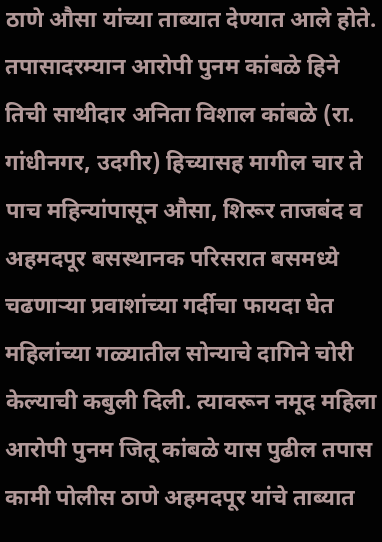ठाणे औसा यांच्या ताब्यात देण्यात आले होते. तपासादरम्यान आरोपी पुनम कांबळे हिने तिची साथीदार अनिता विशाल कांबळे (रा. गांधीनगर, उदगीर) हिच्यासह मागील चार ते पाच महिन्यांपासून औसा, शिरूर ताजबंद व अहमदपूर बसस्थानक परिसरात बसमध्ये चढणाऱ्या प्रवाशांच्या गर्दीचा फायदा घेत महिलांच्या गळ्यातील सोन्याचे दागिने चोरी केल्याची कबुली दिली. त्यावरून नमूद महिला आरोपी पुनम जितू कांबळे यास पुढील तपास कामी पोलीस ठाणे अहमदपूर यांचे ताब्यात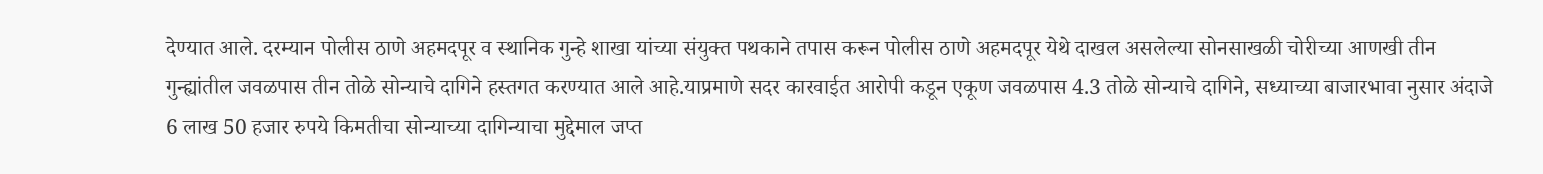देण्यात आले. दरम्यान पोलीस ठाणे अहमदपूर व स्थानिक गुन्हे शाखा यांच्या संयुक्त पथकाने तपास करून पोलीस ठाणे अहमदपूर येथे दाखल असलेल्या सोनसाखळी चोरीच्या आणखी तीन गुन्ह्यांतील जवळपास तीन तोळे सोन्याचे दागिने हस्तगत करण्यात आले आहे.याप्रमाणे सदर कारवाईत आरोपी कडून एकूण जवळपास 4.3 तोळे सोन्याचे दागिने, सध्याच्या बाजारभावा नुसार अंदाजे 6 लाख 50 हजार रुपये किमतीचा सोन्याच्या दागिन्याचा मुद्देमाल जप्त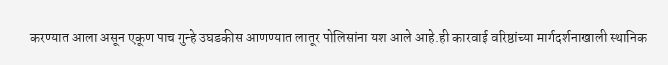करण्यात आला असून एकूण पाच गुन्हे उघडकीस आणण्यात लातूर पोलिसांना यश आले आहे.ही कारवाई वरिष्ठांच्या मार्गदर्शनाखाली स्थानिक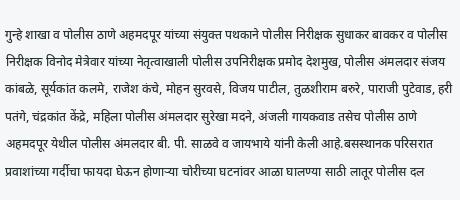गुन्हे शाखा व पोलीस ठाणे अहमदपूर यांच्या संयुक्त पथकाने पोलीस निरीक्षक सुधाकर बावकर व पोलीस निरीक्षक विनोद मेत्रेवार यांच्या नेतृत्वाखाली पोलीस उपनिरीक्षक प्रमोद देशमुख, पोलीस अंमलदार संजय कांबळे, सूर्यकांत कलमे, राजेश कंचे, मोहन सुरवसे, विजय पाटील, तुळशीराम बरुरे, पाराजी पुटेवाड, हरी पतंगे, चंद्रकांत केंद्रे, महिला पोलीस अंमलदार सुरेखा मदने, अंजली गायकवाड तसेच पोलीस ठाणे अहमदपूर येथील पोलीस अंमलदार बी. पी. साळवे व जायभाये यांनी केली आहे.बसस्थानक परिसरात प्रवाशांच्या गर्दीचा फायदा घेऊन होणाऱ्या चोरीच्या घटनांवर आळा घालण्या साठी लातूर पोलीस दल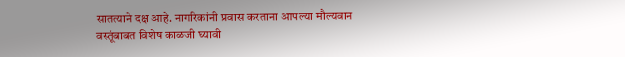सातत्याने दक्ष आहे. नागरिकांनी प्रवास करताना आपल्या मौल्यवान वस्तूंबाबत विशेष काळजी घ्यावी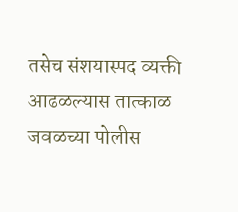तसेच संशयास्पद व्यक्ती आढळल्यास तात्काळ जवळच्या पोलीस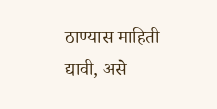ठाण्यास माहिती द्यावी, असे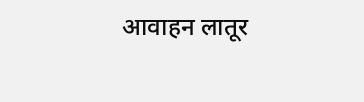आवाहन लातूर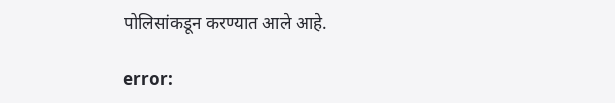पोलिसांकडून करण्यात आले आहे.

error: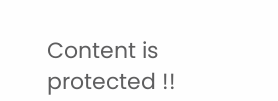Content is protected !!